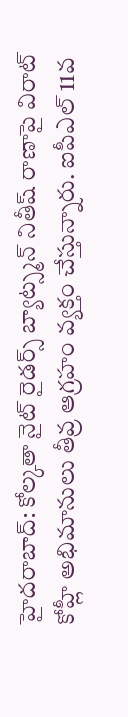హైదరాబాద్: కోల్కతా నైట్ రైడర్స్ బ్యాట్స్మన్ నితీష్ రాణాపై విరాట్ కోహ్లీ అభిమానులు తీవ్ర ఆగ్రహం వ్యక్తం చేస్తున్నారు. ఐపీఎల్ 11వ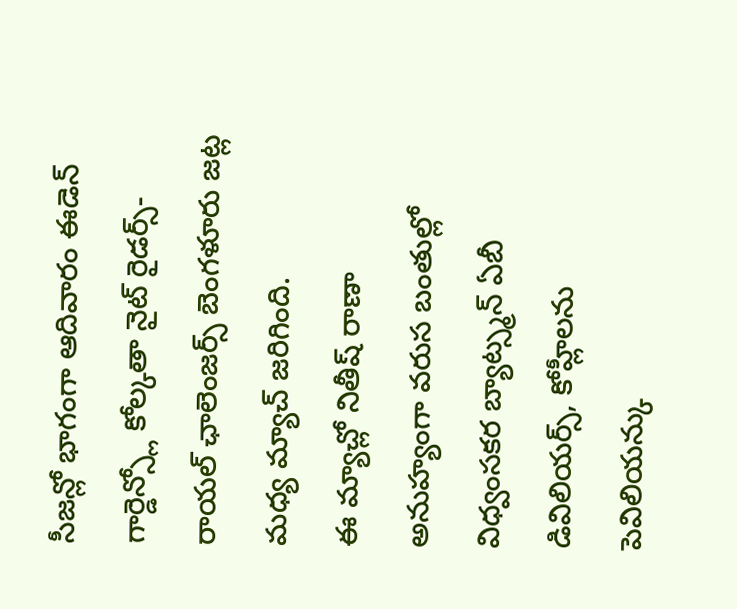సీజన్లో భాగంగా ఆదివారం ఈడెన్ గార్డెన్స్లో కోల్కతా నైట్ రైడర్స్-రాయల్ ఛాలెంజర్స్ బెంగళూరు జట్ల మధ్య మ్యాచ్ జరిగింది.
ఈ మ్యాచ్లో నితీష్ రాణా అనుహ్యంగా వరుస బంతుల్లో విధ్వంసకర బ్యాట్స్మన్ ఏబీ డివిలియర్స్, కోహ్లీలను పెవిలియన్కు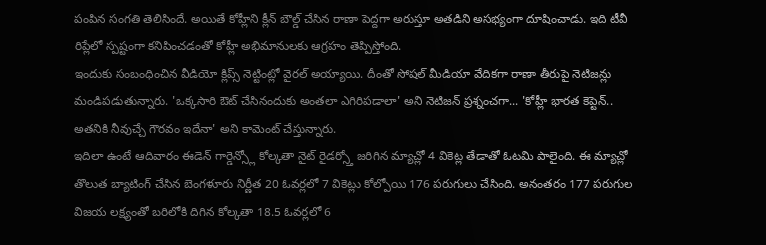పంపిన సంగతి తెలిసిందే. అయితే కోహ్లీని క్లీన్ బౌల్డ్ చేసిన రాణా పెద్దగా అరుస్తూ అతడిని అసభ్యంగా దూషించాడు. ఇది టీవీ రిప్లేలో స్పష్టంగా కనిపించడంతో కోహ్లీ అభిమానులకు ఆగ్రహం తెప్పిస్తోంది.
ఇందుకు సంబంధించిన వీడియో క్లిప్స్ నెట్టింట్లో వైరల్ అయ్యాయి. దీంతో సోషల్ మీడియా వేదికగా రాణా తీరుపై నెటిజన్లు మండిపడుతున్నారు. 'ఒక్కసారి ఔట్ చేసినందుకు అంతలా ఎగిరిపడాలా' అని నెటిజన్ ప్రశ్నంచగా... 'కోహ్లీ భారత కెప్టెన్.. అతనికి నీవుచ్చే గౌరవం ఇదేనా' అని కామెంట్ చేస్తున్నారు.
ఇదిలా ఉంటే ఆదివారం ఈడెన్ గార్డెన్స్లో కోల్కతా నైట్ రైడర్స్తో జరిగిన మ్యాచ్లో 4 వికెట్ల తేడాతో ఓటమి పాలైంది. ఈ మ్యాచ్లో తొలుత బ్యాటింగ్ చేసిన బెంగళూరు నిర్ణీత 20 ఓవర్లలో 7 వికెట్లు కోల్పోయి 176 పరుగులు చేసింది. అనంతరం 177 పరుగుల విజయ లక్ష్యంతో బరిలోకి దిగిన కోల్కతా 18.5 ఓవర్లలో 6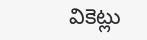వికెట్లు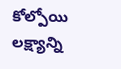కోల్పోయి లక్ష్యాన్ని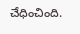చేధించింది.